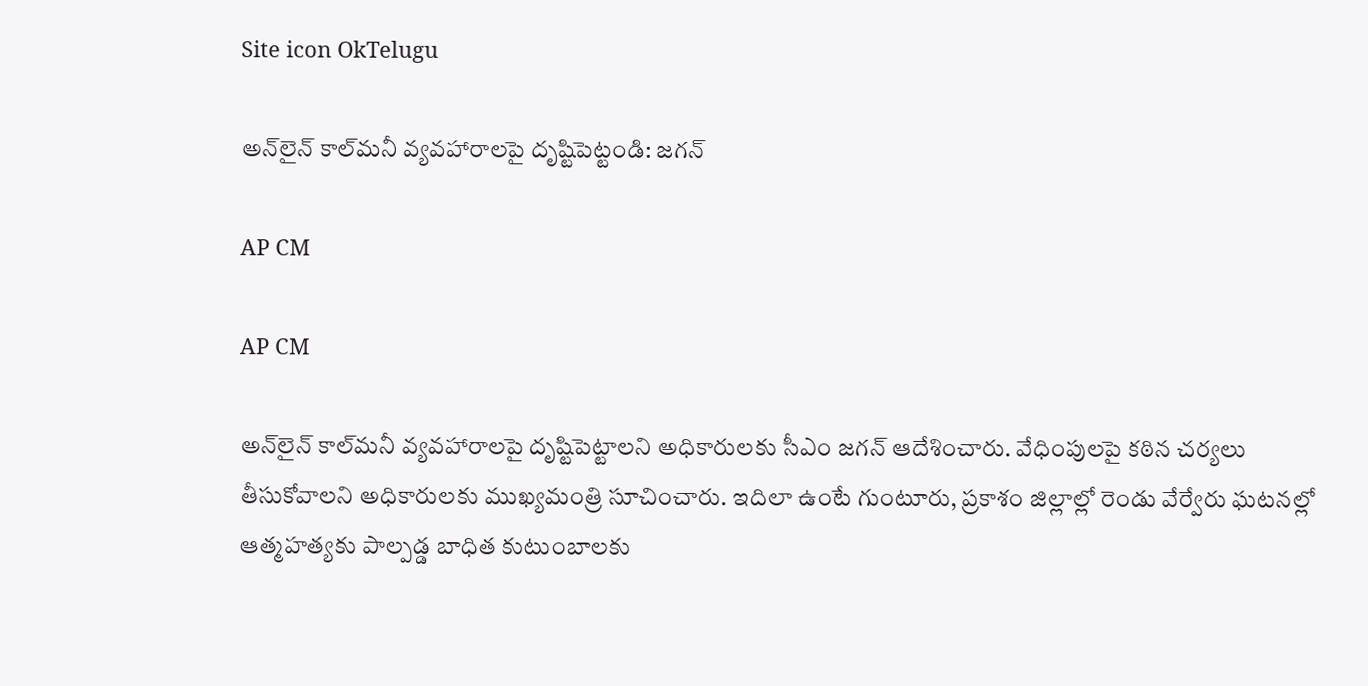Site icon OkTelugu

అన్‌లైన్‌ కాల్‌మనీ వ్యవహారాలపై దృష్టిపెట్టండి: జగన్

AP CM

AP CM

అన్‌లైన్‌ కాల్‌మనీ వ్యవహారాలపై దృష్టిపెట్టాలని అధికారులకు సీఎం జగన్ ఆదేశించారు. వేధింపులపై కఠిన చర్యలు తీసుకోవాలని అధికారులకు ముఖ్యమంత్రి సూచించారు. ఇదిలా ఉంటే గుంటూరు, ప్రకాశం జిల్లాల్లో రెండు వేర్వేరు ఘటనల్లో ఆత్మహత్యకు పాల్పడ్డ బాధిత కుటుంబాలకు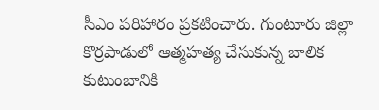సీఎం పరిహారం ప్రకటించారు. గుంటూరు జిల్లా కొర్రపాడులో ఆత్మహత్య చేసుకున్న బాలిక కుటుంబానికి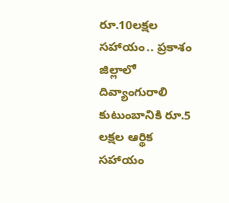రూ.10లక్షల సహాయం.. ప్రకాశం జిల్లాలో దివ్యాంగురాలి కుటుంబానికి రూ.5 లక్షల ఆర్థిక సహాయం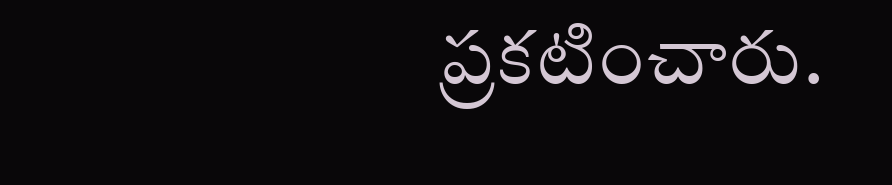ప్రకటించారు.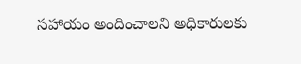సహాయం అందించాలని అధికారులకు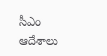సీఎం ఆదేశాలు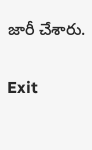జారీ చేశారు.

Exit